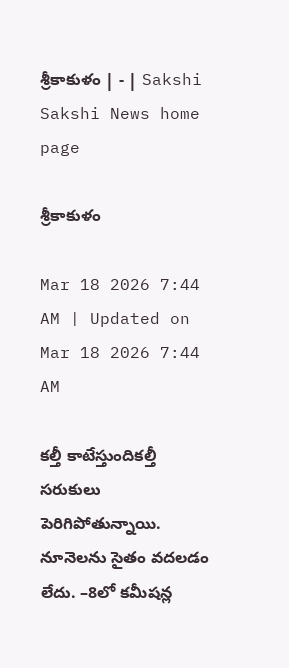శ్రీకాకుళం | - | Sakshi
Sakshi News home page

శ్రీకాకుళం

Mar 18 2026 7:44 AM | Updated on Mar 18 2026 7:44 AM

కల్తీ కాటేస్తుందికల్తీ సరుకులు పెరిగిపోతున్నాయి. నూనెలను సైతం వదలడం లేదు. –8లో కమీషన్ల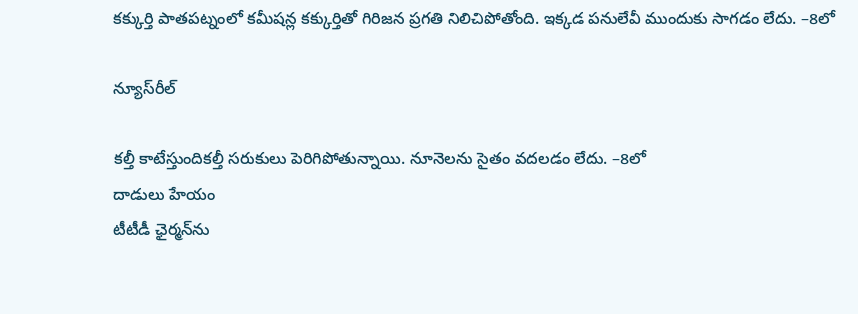కక్కుర్తి పాతపట్నంలో కమీషన్ల కక్కుర్తితో గిరిజన ప్రగతి నిలిచిపోతోంది. ఇక్కడ పనులేవీ ముందుకు సాగడం లేదు. –8లో

న్యూస్‌రీల్‌

కల్తీ కాటేస్తుందికల్తీ సరుకులు పెరిగిపోతున్నాయి. నూనెలను సైతం వదలడం లేదు. –8లో
దాడులు హేయం
టీటీడీ ఛైర్మన్‌ను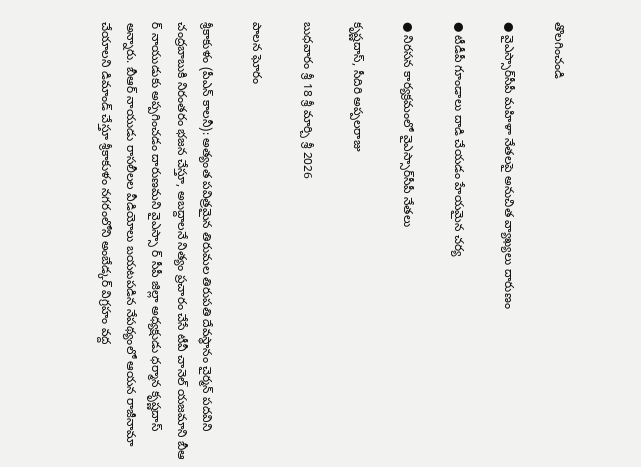తొలగించండి

● వైఎస్సార్‌సీపీ మహిళా నేతలపై అనుచిత వ్యాఖ్యలు దారుణం

● టీడీపీ గూండాలు దాడి చేయడం హేయమైన చర్య

● నిరసన కార్యక్రమంలో వైఎస్సార్‌సీపీ నేతలు

కృష్ణదాస్‌, సీదిరి అప్పలరాజు

బుధవారం శ్రీ 18 శ్రీ మార్చి శ్రీ 2026

పాలన ఘోరం

శ్రీకాకుళం (పీఎన్‌ కాలనీ): అత్యంత పవిత్రమైన తిరుమల తిరుపతి దేవస్థానం చైర్మన్‌ పదవిని చంద్రబాబుకి నిరంతరం భజన చేస్తూ, అబద్దాలనే నిత్యం ప్రచారం చేసే టీవీ చానెల్‌ యజమాని బీఆ ర్‌ నాయుడుకు అప్పగించడం దారుణమని వైఎస్సా ర్‌ సీపీ జిల్లా అధ్యక్షుడు ధర్మాన కృష్ణదాస్‌ అన్నారు. బీఆర్‌ నాయుడు రాసలీలల వీడియోలు బయటపడిన నేపథ్యంలో ఆయన రాజీనామా చేయాలని డిమాండ్‌ చేస్తూ శ్రీకాకుళం నగరంలోని అంబేడ్కర్‌ విగ్రహం వద్ద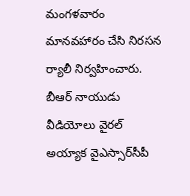మంగళవారం మానవహారం చేసి నిరసన ర్యాలీ నిర్వహించారు. బీఆర్‌ నాయుడు వీడియోలు వైరల్‌ అయ్యాక వైఎస్సార్‌సీపీ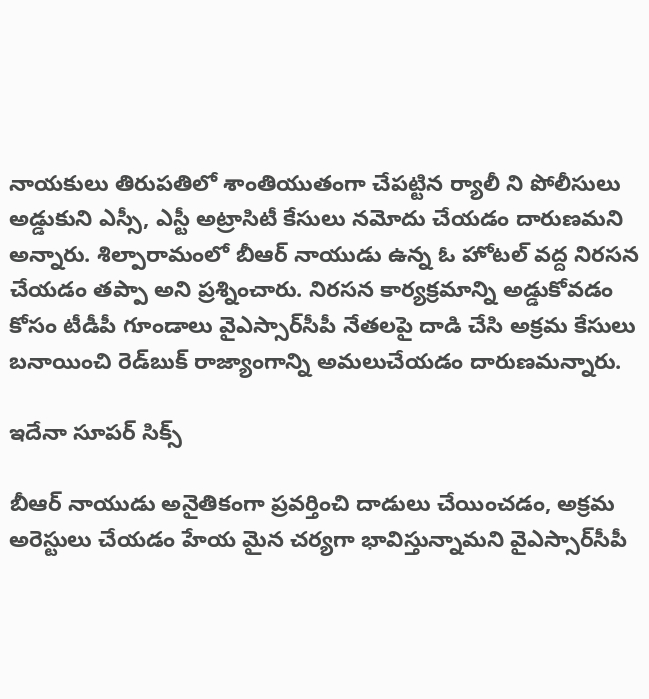నాయకులు తిరుపతిలో శాంతియుతంగా చేపట్టిన ర్యాలీ ని పోలీసులు అడ్డుకుని ఎస్సీ, ఎస్టీ అట్రాసిటీ కేసులు నమోదు చేయడం దారుణమని అన్నారు. శిల్పారామంలో బీఆర్‌ నాయుడు ఉన్న ఓ హోటల్‌ వద్ద నిరసన చేయడం తప్పా అని ప్రశ్నించారు. నిరసన కార్యక్రమాన్ని అడ్డుకోవడం కోసం టీడీపీ గూండాలు వైఎస్సార్‌సీపీ నేతలపై దాడి చేసి అక్రమ కేసులు బనాయించి రెడ్‌బుక్‌ రాజ్యాంగాన్ని అమలుచేయడం దారుణమన్నారు.

ఇదేనా సూపర్‌ సిక్స్‌

బీఆర్‌ నాయుడు అనైతికంగా ప్రవర్తించి దాడులు చేయించడం, అక్రమ అరెస్టులు చేయడం హేయ మైన చర్యగా భావిస్తున్నామని వైఎస్సార్‌సీపీ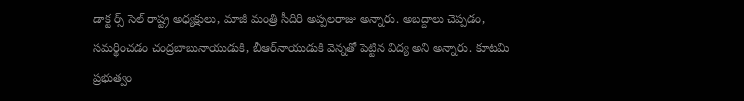డాక్ట ర్స్‌ సెల్‌ రాష్ట్ర అధ్యక్షులు, మాజీ మంత్రి సీదిరి అప్పలరాజు అన్నారు. అబద్దాలు చెప్పడం, సమర్థించడం చంద్రబాబునాయుడుకి, బీఆర్‌నాయుడుకి వెన్నతో పెట్టిన విద్య అని అన్నారు. కూటమి ప్రభుత్వం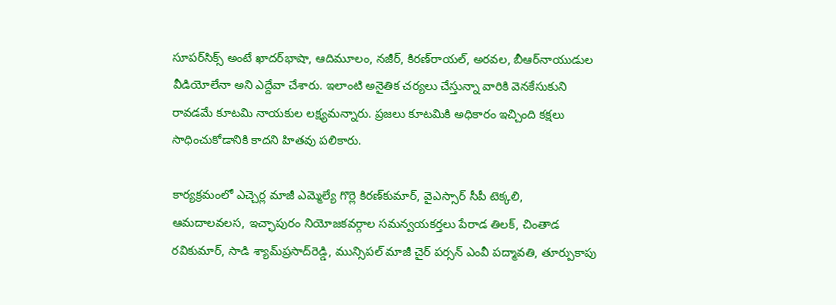సూపర్‌సిక్స్‌ అంటే ఖాదర్‌భాషా, ఆదిమూలం, నజీర్‌, కిరణ్‌రాయల్‌, అరవల, బీఆర్‌నాయుడుల వీడియోలేనా అని ఎద్దేవా చేశారు. ఇలాంటి అనైతిక చర్యలు చేస్తున్నా వారికి వెనకేసుకుని రావడమే కూటమి నాయకుల లక్ష్యమన్నారు. ప్రజలు కూటమికి అధికారం ఇచ్చింది కక్షలు సాధించుకోడానికి కాదని హితవు పలికారు.

కార్యక్రమంలో ఎచ్చెర్ల మాజీ ఎమ్మెల్యే గొర్లె కిరణ్‌కుమార్‌, వైఎస్సార్‌ సీపీ టెక్కలి, ఆమదాలవలస, ఇచ్ఛాపురం నియోజకవర్గాల సమన్వయకర్తలు పేరాడ తిలక్‌, చింతాడ రవికుమార్‌, సాడి శ్యామ్‌ప్రసాద్‌రెడ్డి, మున్సిపల్‌ మాజీ చైర్‌ పర్సన్‌ ఎంవీ పద్మావతి, తూర్పుకాపు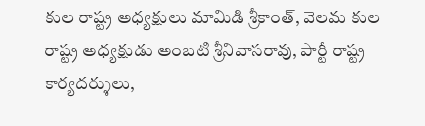కుల రాష్ట్ర అధ్యక్షులు మామిడి శ్రీకాంత్‌, వెలమ కుల రాష్ట్ర అధ్యక్షుడు అంబటి శ్రీనివాసరావు, పార్టీ రాష్ట్ర కార్యదర్శులు,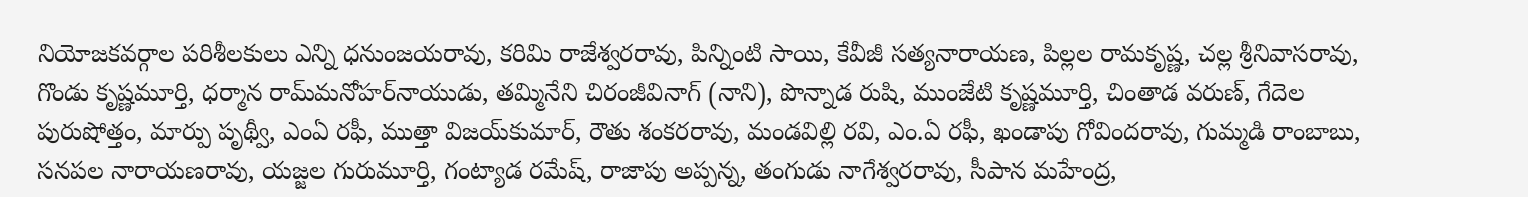నియోజకవర్గాల పరిశీలకులు ఎన్ని ధనుంజయరావు, కరిమి రాజేశ్వరరావు, పిన్నింటి సాయి, కేవీజీ సత్యనారాయణ, పిల్లల రామకృష్ణ, చల్ల శ్రీనివాసరావు, గొండు కృష్ణమూర్తి, ధర్మాన రామ్‌మనోహర్‌నాయుడు, తమ్మినేని చిరంజీవినాగ్‌ (నాని), పొన్నాడ రుషి, ముంజేటి కృష్ణమూర్తి, చింతాడ వరుణ్‌, గేదెల పురుషోత్తం, మార్పు పృథ్వీ, ఎంఏ రఫీ, ముత్తా విజయ్‌కుమార్‌, రౌతు శంకరరావు, మండవిల్లి రవి, ఎం.ఏ రఫీ, ఖండాపు గోవిందరావు, గుమ్మడి రాంబాబు, సనపల నారాయణరావు, యజ్జల గురుమూర్తి, గంట్యాడ రమేష్‌, రాజాపు అప్పన్న, తంగుడు నాగేశ్వరరావు, సీపాన మహేంద్ర,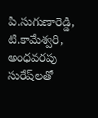పి.సుగుణారెడ్డి, టి.కామేశ్వరి, అంధవరపు సురేష్‌లతో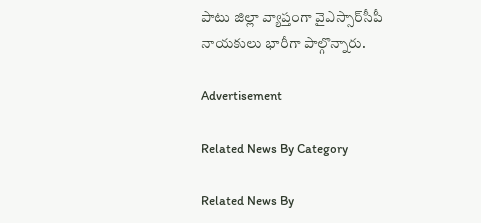పాటు జిల్లా వ్యాప్తంగా వైఎస్సార్‌సీపీ నాయకులు భారీగా పాల్గొన్నారు.

Advertisement

Related News By Category

Related News By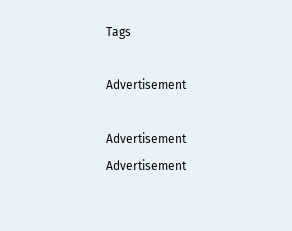Tags

Advertisement

Advertisement
Advertisement